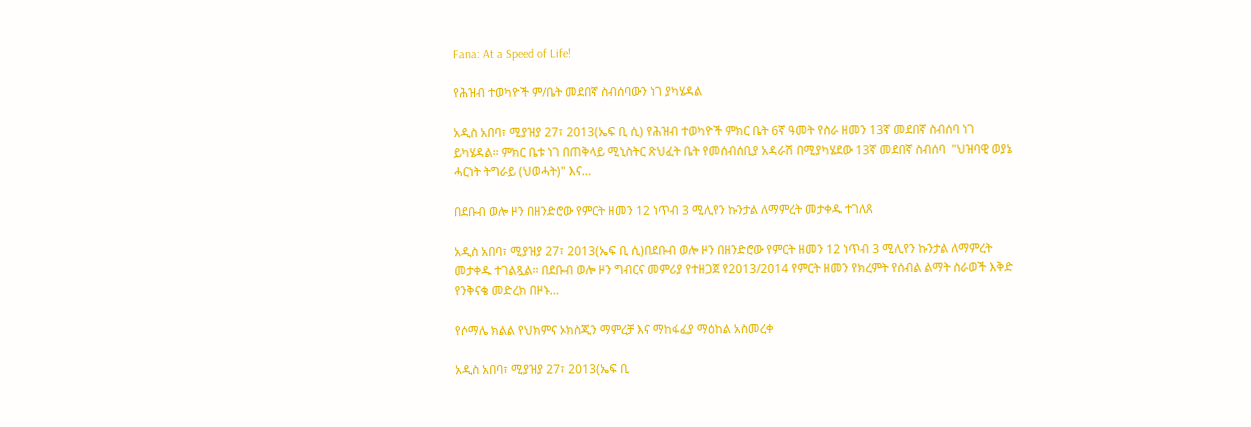Fana: At a Speed of Life!

የሕዝብ ተወካዮች ም/ቤት መደበኛ ስብሰባውን ነገ ያካሄዳል

አዲስ አበባ፣ ሚያዝያ 27፣ 2013(ኤፍ ቢ ሲ) የሕዝብ ተወካዮች ምክር ቤት 6ኛ ዓመት የስራ ዘመን 13ኛ መደበኛ ስብሰባ ነገ ይካሄዳል፡፡ ምክር ቤቱ ነገ በጠቅላይ ሚኒስትር ጽህፈት ቤት የመሰብሰቢያ አዳራሽ በሚያካሄደው 13ኛ መደበኛ ስብሰባ  "ህዝባዊ ወያኔ ሓርነት ትግራይ (ህወሓት)" እና…

በደቡብ ወሎ ዞን በዘንድሮው የምርት ዘመን 12 ነጥብ 3 ሚሊየን ኩንታል ለማምረት መታቀዱ ተገለጸ

አዲስ አበባ፣ ሚያዝያ 27፣ 2013(ኤፍ ቢ ሲ)በደቡብ ወሎ ዞን በዘንድሮው የምርት ዘመን 12 ነጥብ 3 ሚሊየን ኩንታል ለማምረት መታቀዱ ተገልጿል፡፡ በደቡብ ወሎ ዞን ግብርና መምሪያ የተዘጋጀ የ2013/2014 የምርት ዘመን የክረምት የሰብል ልማት ስራወች እቅድ የንቅናቄ መድረክ በዞኑ…

የሶማሌ ክልል የህክምና ኦክስጂን ማምረቻ እና ማከፋፈያ ማዕከል አስመረቀ

አዲስ አበባ፣ ሚያዝያ 27፣ 2013(ኤፍ ቢ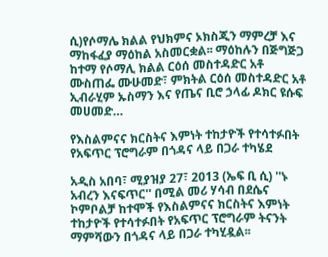ሲ)የሶማሌ ክልል የህክምና ኦክስጂን ማምረቻ እና ማከፋፈያ ማዕከል አስመርቋል፡፡ ማዕከሉን በጅግጅጋ ከተማ የሶማሊ ክልል ርዕሰ መስተዳድር አቶ ሙስጠፌ ሙሁመድ፣ ምክትል ርዕሰ መስተዳድር አቶ ኢብራሂም ኡስማን እና የጤና ቢሮ ኃላፊ ዶክር ዩሱፍ መሀመድ…

የእስልምናና ክርስትና እምነት ተከታዮች የተሳተፉበት የአፍጥር ፕሮግራም በጎዳና ላይ በጋራ ተካሄደ

አዲስ አበባ፣ ሚያዝያ 27፣ 2013 (ኤፍ ቢ ሲ) ''ኑ አብረን እናፍጥር'' በሚል መሪ ሃሳብ በደሴና ኮምቦልቻ ከተሞች የእስልምናና ክርስትና እምነት ተከታዮች የተሳተፉበት የአፍጥር ፕሮግራም ትናንት ማምሻውን በጎዳና ላይ በጋራ ተካሂዷል፡፡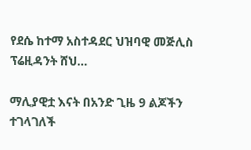የደሴ ከተማ አስተዳደር ህዝባዊ መጅሊስ ፕሬዚዳንት ሸህ…

ማሊያዊቷ እናት በአንድ ጊዜ 9 ልጆችን ተገላገለች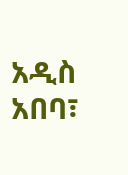አዲስ አበባ፣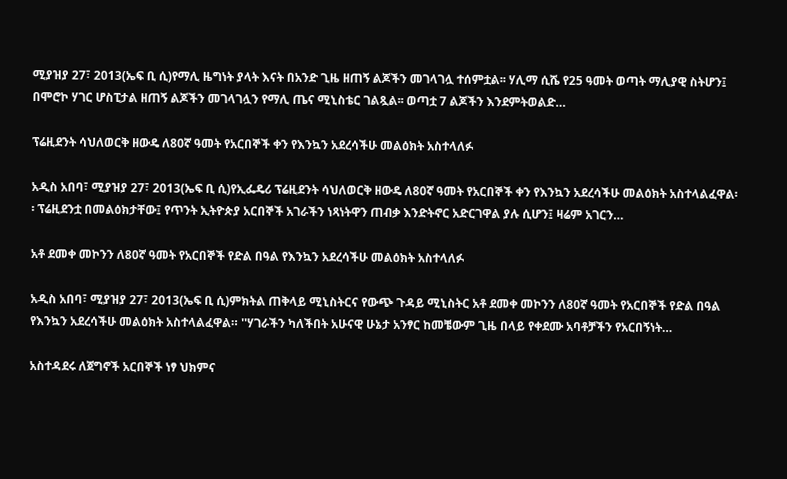ሚያዝያ 27፣ 2013(ኤፍ ቢ ሲ)የማሊ ዜግነት ያላት እናት በአንድ ጊዜ ዘጠኝ ልጆችን መገላገሏ ተሰምቷል፡፡ ሃሊማ ሲሼ የ25 ዓመት ወጣት ማሊያዊ ስትሆን፤ በሞሮኮ ሃገር ሆስፒታል ዘጠኝ ልጆችን መገላገሏን የማሊ ጤና ሚኒስቴር ገልጿል፡፡ ወጣቷ 7 ልጆችን እንደምትወልድ…

ፕሬዚደንት ሳህለወርቅ ዘውዴ ለ80ኛ ዓመት የአርበኞች ቀን የእንኳን አደረሳችሁ መልዕክት አስተላለፉ

አዲስ አበባ፣ ሚያዝያ 27፣ 2013(ኤፍ ቢ ሲ)የኢፌዴሪ ፕሬዚደንት ሳህለወርቅ ዘውዴ ለ80ኛ ዓመት የአርበኞች ቀን የእንኳን አደረሳችሁ መልዕክት አስተላልፈዋል፡፡ ፕሬዚደንቷ በመልዕክታቸው፤ የጥንት ኢትዮጵያ አርበኞች አገራችን ነጻነትዋን ጠብቃ እንድትኖር አድርገዋል ያሉ ሲሆን፤ ዛሬም አገርን…

አቶ ደመቀ መኮንን ለ80ኛ ዓመት የአርበኞች የድል በዓል የእንኳን አደረሳችሁ መልዕክት አስተላለፉ

አዲስ አበባ፣ ሚያዝያ 27፣ 2013(ኤፍ ቢ ሲ)ምክትል ጠቅላይ ሚኒስትርና የውጭ ጉዳይ ሚኒስትር አቶ ደመቀ መኮንን ለ80ኛ ዓመት የአርበኞች የድል በዓል የእንኳን አደረሳችሁ መልዕክት አስተላልፈዋል። ''ሃገራችን ካለችበት አሁናዊ ሁኔታ አንፃር ከመቼውም ጊዜ በላይ የቀደሙ አባቶቻችን የአርበኝነት…

አስተዳደሩ ለጀግኖች አርበኞች ነፃ ህክምና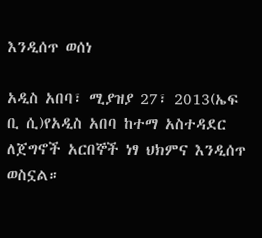እንዲሰጥ ወሰነ

አዲስ አበባ፣ ሚያዝያ 27፣ 2013(ኤፍ ቢ ሲ)የአዲስ አበባ ከተማ አስተዳደር ለጀግኖች አርበኞች ነፃ ህክምና እንዲሰጥ ወስኗል።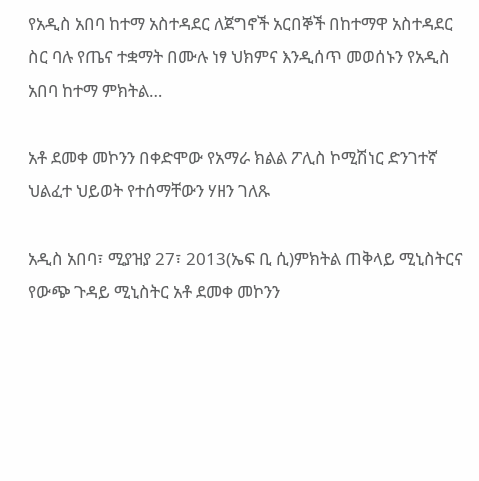የአዲስ አበባ ከተማ አስተዳደር ለጀግኖች አርበኞች በከተማዋ አስተዳደር ስር ባሉ የጤና ተቋማት በሙሉ ነፃ ህክምና እንዲሰጥ መወሰኑን የአዲስ አበባ ከተማ ምክትል…

አቶ ደመቀ መኮንን በቀድሞው የአማራ ክልል ፖሊስ ኮሚሽነር ድንገተኛ ህልፈተ ህይወት የተሰማቸውን ሃዘን ገለጹ

አዲስ አበባ፣ ሚያዝያ 27፣ 2013(ኤፍ ቢ ሲ)ምክትል ጠቅላይ ሚኒስትርና የውጭ ጉዳይ ሚኒስትር አቶ ደመቀ መኮንን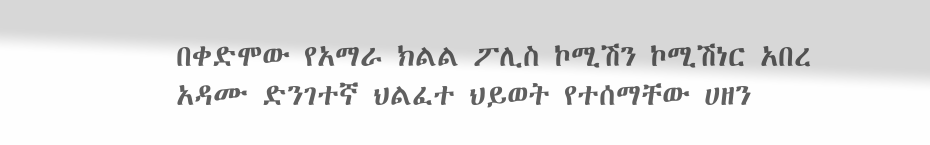በቀድሞው የአማራ ክልል ፖሊስ ኮሚሽን ኮሚሽነር አበረ አዳሙ ድንገተኛ ህልፈተ ህይወት የተሰማቸው ሀዘን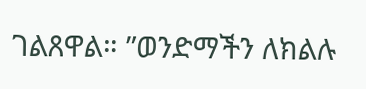ገልጸዋል። ”ወንድማችን ለክልሉ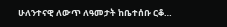ሁለንተናዊ ለውጥ ለዓመታት ከቤተሰቡ ርቆ…